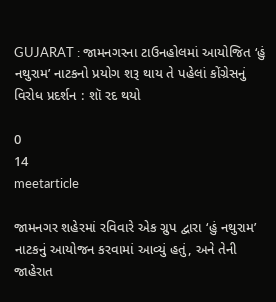GUJARAT : જામનગરના ટાઉનહોલમાં આયોજિત ‘હું નથુરામ’ નાટકનો પ્રયોગ શરૂ થાય તે પહેલાં કોંગ્રેસનું વિરોધ પ્રદર્શન : શૉ રદ થયો

0
14
meetarticle

જામનગર શહેરમાં રવિવારે એક ગ્રુપ દ્વારા ‘હું નથુરામ’ નાટકનું આયોજન કરવામાં આવ્યું હતું, અને તેની જાહેરાત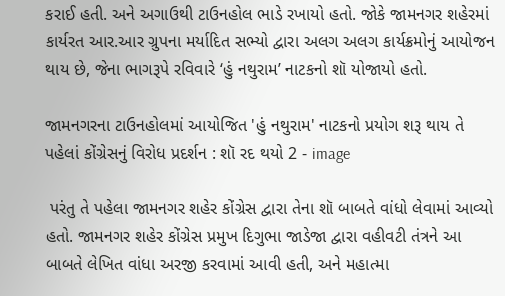કરાઈ હતી. અને અગાઉથી ટાઉનહોલ ભાડે રખાયો હતો. જોકે જામનગર શહેરમાં કાર્યરત આર.આર ગ્રુપના મર્યાદિત સભ્યો દ્વારા અલગ અલગ કાર્યક્રમોનું આયોજન થાય છે, જેના ભાગરૂપે રવિવારે ‘હું નથુરામ’ નાટકનો શૉ યોજાયો હતો.

જામનગરના ટાઉનહોલમાં આયોજિત 'હું નથુરામ' નાટકનો પ્રયોગ શરૂ થાય તે પહેલાં કોંગ્રેસનું વિરોધ પ્રદર્શન : શૉ રદ થયો 2 - image

 પરંતુ તે પહેલા જામનગર શહેર કોંગ્રેસ દ્વારા તેના શૉ બાબતે વાંધો લેવામાં આવ્યો હતો. જામનગર શહેર કોંગ્રેસ પ્રમુખ દિગુભા જાડેજા દ્વારા વહીવટી તંત્રને આ બાબતે લેખિત વાંધા અરજી કરવામાં આવી હતી, અને મહાત્મા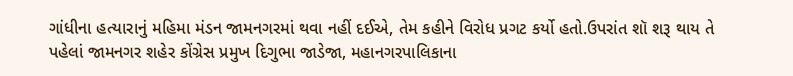ગાંધીના હત્યારાનું મહિમા મંડન જામનગરમાં થવા નહીં દઈએ, તેમ કહીને વિરોધ પ્રગટ કર્યો હતો.ઉપરાંત શૉ શરૂ થાય તે પહેલાં જામનગર શહેર કોંગ્રેસ પ્રમુખ દિગુભા જાડેજા, મહાનગરપાલિકાના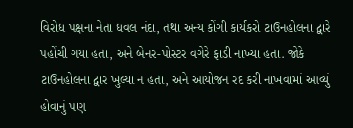વિરોધ પક્ષના નેતા ધવલ નંદા, તથા અન્ય કોંગી કાર્યકરો ટાઉનહોલના દ્વારે પહોંચી ગયા હતા, અને બેનર-પોસ્ટર વગેરે ફાડી નાખ્યા હતા. જોકે ટાઉનહોલના દ્વાર ખુલ્યા ન હતા, અને આયોજન રદ કરી નાખવામાં આવ્યું હોવાનું પણ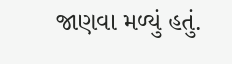જાણવા મળ્યું હતું.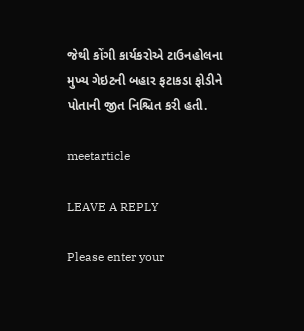જેથી કોંગી કાર્યકરોએ ટાઉનહોલના મુખ્ય ગેઇટની બહાર ફટાકડા ફોડીને પોતાની જીત નિશ્ચિત કરી હતી.

meetarticle

LEAVE A REPLY

Please enter your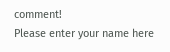comment!
Please enter your name here